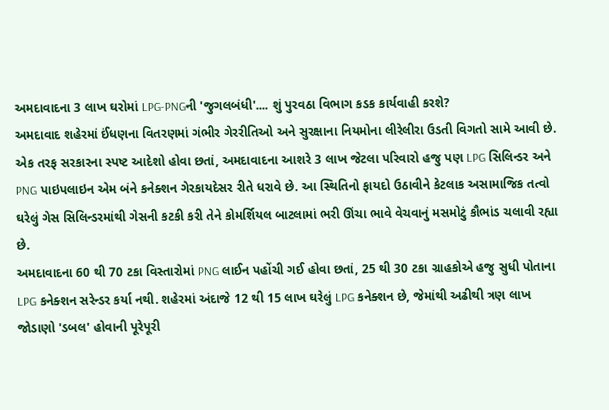અમદાવાદના 3 લાખ ઘરોમાં LPG-PNGની 'જુગલબંધી'.... શું પુરવઠા વિભાગ કડક કાર્યવાહી કરશે?
અમદાવાદ શહેરમાં ઈંધણના વિતરણમાં ગંભીર ગેરરીતિઓ અને સુરક્ષાના નિયમોના લીરેલીરા ઉડતી વિગતો સામે આવી છે. એક તરફ સરકારના સ્પષ્ટ આદેશો હોવા છતાં, અમદાવાદના આશરે 3 લાખ જેટલા પરિવારો હજુ પણ LPG સિલિન્ડર અને PNG પાઇપલાઇન એમ બંને કનેક્શન ગેરકાયદેસર રીતે ધરાવે છે. આ સ્થિતિનો ફાયદો ઉઠાવીને કેટલાક અસામાજિક તત્વો ઘરેલું ગેસ સિલિન્ડરમાંથી ગેસની કટકી કરી તેને કોમર્શિયલ બાટલામાં ભરી ઊંચા ભાવે વેચવાનું મસમોટું કૌભાંડ ચલાવી રહ્યા છે.
અમદાવાદના 60 થી 70 ટકા વિસ્તારોમાં PNG લાઈન પહોંચી ગઈ હોવા છતાં, 25 થી 30 ટકા ગ્રાહકોએ હજુ સુધી પોતાના LPG કનેક્શન સરેન્ડર કર્યા નથી. શહેરમાં અંદાજે 12 થી 15 લાખ ઘરેલું LPG કનેક્શન છે, જેમાંથી અઢીથી ત્રણ લાખ જોડાણો 'ડબલ' હોવાની પૂરેપૂરી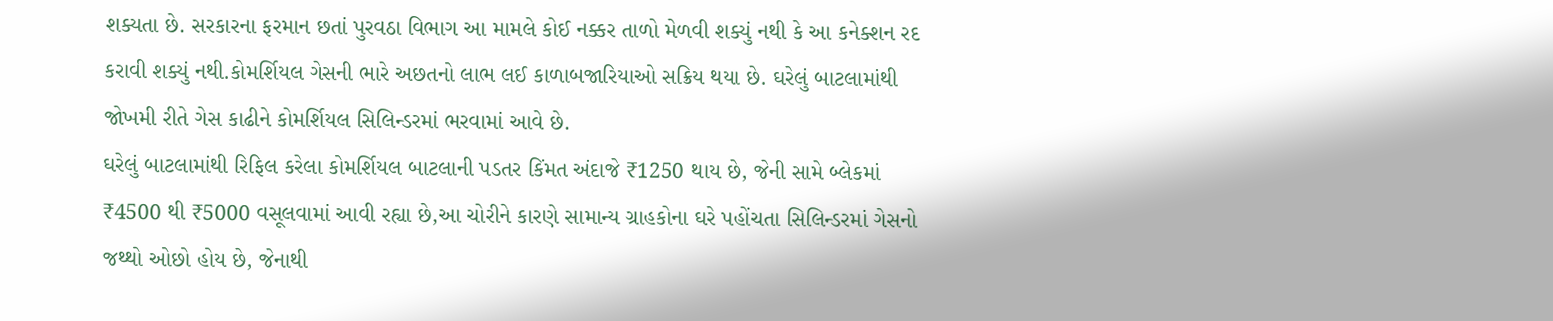શક્યતા છે. સરકારના ફરમાન છતાં પુરવઠા વિભાગ આ મામલે કોઈ નક્કર તાળો મેળવી શક્યું નથી કે આ કનેક્શન રદ કરાવી શક્યું નથી.કોમર્શિયલ ગેસની ભારે અછતનો લાભ લઈ કાળાબજારિયાઓ સક્રિય થયા છે. ઘરેલું બાટલામાંથી જોખમી રીતે ગેસ કાઢીને કોમર્શિયલ સિલિન્ડરમાં ભરવામાં આવે છે.
ઘરેલું બાટલામાંથી રિફિલ કરેલા કોમર્શિયલ બાટલાની પડતર કિંમત અંદાજે ₹1250 થાય છે, જેની સામે બ્લેકમાં ₹4500 થી ₹5000 વસૂલવામાં આવી રહ્યા છે,આ ચોરીને કારણે સામાન્ય ગ્રાહકોના ઘરે પહોંચતા સિલિન્ડરમાં ગેસનો જથ્થો ઓછો હોય છે, જેનાથી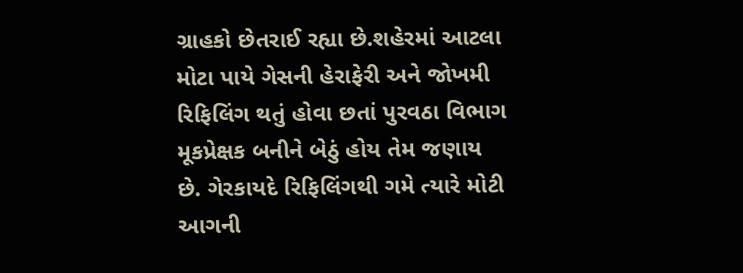ગ્રાહકો છેતરાઈ રહ્યા છે.શહેરમાં આટલા મોટા પાયે ગેસની હેરાફેરી અને જોખમી રિફિલિંગ થતું હોવા છતાં પુરવઠા વિભાગ મૂકપ્રેક્ષક બનીને બેઠું હોય તેમ જણાય છે. ગેરકાયદે રિફિલિંગથી ગમે ત્યારે મોટી આગની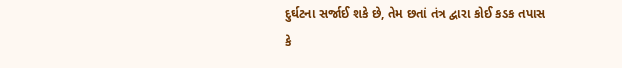દુર્ઘટના સર્જાઈ શકે છે, તેમ છતાં તંત્ર દ્વારા કોઈ કડક તપાસ કે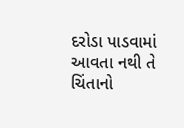દરોડા પાડવામાં આવતા નથી તે ચિંતાનો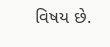વિષય છે.